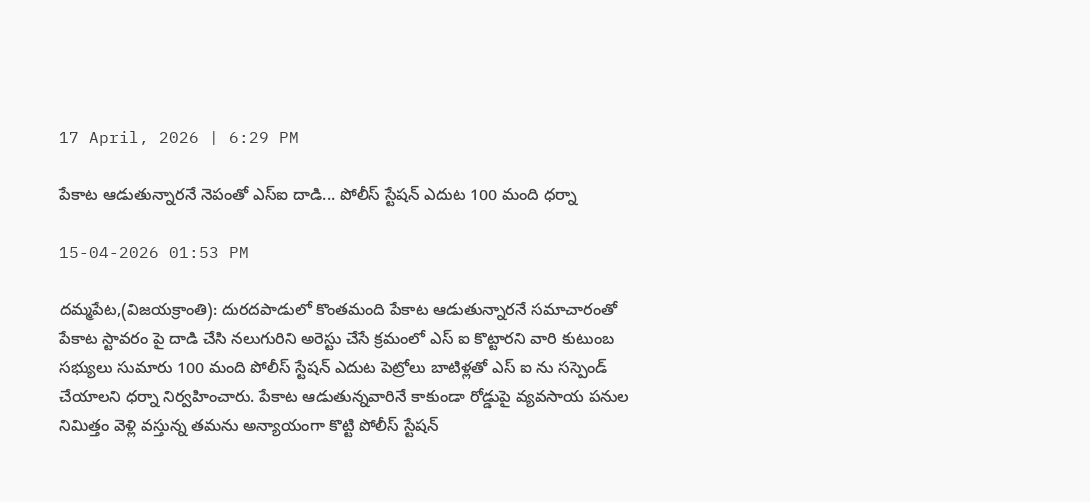17 April, 2026 | 6:29 PM

పేకాట ఆడుతున్నారనే నెపంతో ఎస్ఐ దాడి... పోలీస్ స్టేషన్ ఎదుట 100 మంది ధర్నా

15-04-2026 01:53 PM

దమ్మపేట,(విజయక్రాంతి): దురదపాడులో కొంతమంది పేకాట ఆడుతున్నారనే సమాచారంతో పేకాట స్టావరం పై దాడి చేసి నలుగురిని అరెస్టు చేసే క్రమంలో ఎస్ ఐ కొట్టారని వారి కుటుంబ సభ్యులు సుమారు 100 మంది పోలీస్ స్టేషన్ ఎదుట పెట్రోలు బాటిళ్లతో ఎస్ ఐ ను సస్పెండ్ చేయాలని ధర్నా నిర్వహించారు. పేకాట ఆడుతున్నవారినే కాకుండా రోడ్డుపై వ్యవసాయ పనుల నిమిత్తం వెళ్లి వస్తున్న తమను అన్యాయంగా కొట్టి పోలీస్ స్టేషన్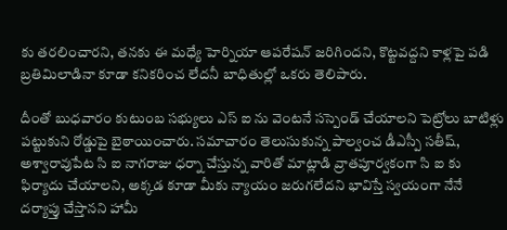కు తరలించారని, తనకు ఈ మధ్యే హెర్నియా ఆపరేషన్ జరిగిందని, కొట్టవద్దని కాళ్లపై పడి బ్రతిమిలాడినా కూడా కనికరించ లేదనీ బాధితుల్లో ఒకరు తెలిపారు.

దీంతో బుధవారం కుటుంబ సభ్యులు ఎస్ ఐ ను వెంటనే సస్పెండ్ చేయాలని పెట్రోలు బాటిళ్లు పట్టుకుని రోడ్డుపై బైఠాయించారు. సమాచారం తెలుసుకున్న పాల్వంచ డీఎస్పీ సతీష్, అశ్వారావుపేట సి ఐ నాగరాజు ధర్నా చేస్తున్న వారితో మాట్లాడి వ్రాతపూర్వకంగా సి ఐ కు ఫిర్యాదు చేయాలని, అక్కడ కూడా మీకు న్యాయం జరుగలేదని భావిస్తే స్వయంగా నేనే దర్యాప్తు చేస్తానని హామీ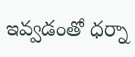ఇవ్వడంతో ధర్నా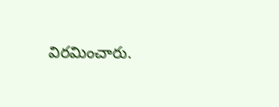విరమించారు.